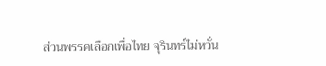ส่วนพรรคเลือกเพื่อไทย จุรินทร์ไม่หวั่น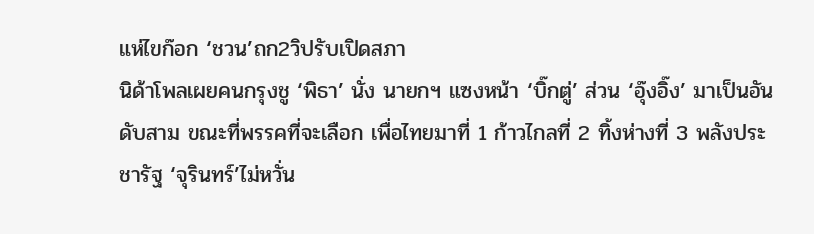แห่ไขก๊อก ‘ชวน’ถก2วิปรับเปิดสภา
นิด้าโพลเผยคนกรุงชู ‘พิธา’ นั่ง นายกฯ แซงหน้า ‘บิ๊กตู่’ ส่วน ‘อุ๊งอิ๊ง’ มาเป็นอันดับสาม ขณะที่พรรคที่จะเลือก เพื่อไทยมาที่ 1 ก้าวไกลที่ 2 ทิ้งห่างที่ 3 พลังประชารัฐ ‘จุรินทร์’ไม่หวั่น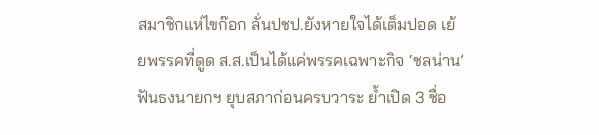สมาชิกแห่ไขก๊อก ลั่นปชป.ยังหายใจได้เต็มปอด เย้ยพรรคที่ดูด ส.ส.เป็นได้แค่พรรคเฉพาะกิจ ‘ชลน่าน’ ฟันธงนายกฯ ยุบสภาก่อนครบวาระ ย้ำเปิด 3 ชื่อ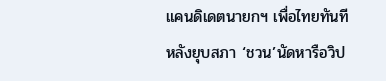แคนดิเดตนายกฯ เพื่อไทยทันทีหลังยุบสภา ‘ชวน’นัดหารือวิป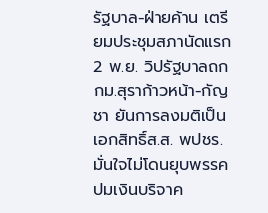รัฐบาล-ฝ่ายค้าน เตรียมประชุมสภานัดแรก 2 พ.ย. วิปรัฐบาลถกกม.สุราก้าวหน้า-กัญชา ยันการลงมติเป็นเอกสิทธิ์ส.ส. พปชร.มั่นใจไม่โดนยุบพรรคปมเงินบริจาค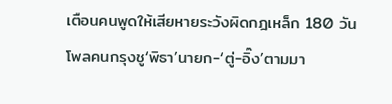เตือนคนพูดให้เสียหายระวังผิดกฎเหล็ก 180 วัน
โพลคนกรุงชู‘พิธา’นายก-‘ตู่-อิ๊ง’ตามมา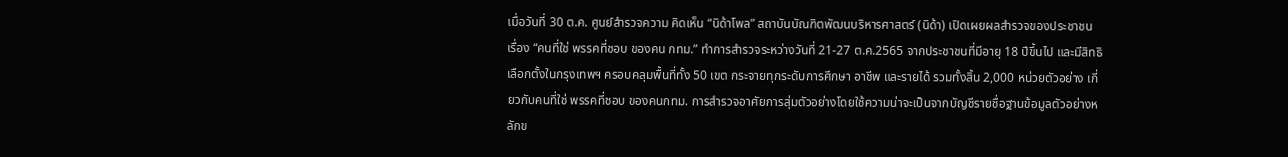เมื่อวันที่ 30 ต.ค. ศูนย์สำรวจความ คิดเห็น “นิด้าโพล” สถาบันบัณฑิตพัฒนบริหารศาสตร์ (นิด้า) เปิดเผยผลสำรวจของประชาชน เรื่อง “คนที่ใช่ พรรคที่ชอบ ของคน กทม.” ทำการสำรวจระหว่างวันที่ 21-27 ต.ค.2565 จากประชาชนที่มีอายุ 18 ปีขึ้นไป และมีสิทธิเลือกตั้งในกรุงเทพฯ ครอบคลุมพื้นที่ทั้ง 50 เขต กระจายทุกระดับการศึกษา อาชีพ และรายได้ รวมทั้งสิ้น 2,000 หน่วยตัวอย่าง เกี่ยวกับคนที่ใช่ พรรคที่ชอบ ของคนกทม. การสำรวจอาศัยการสุ่มตัวอย่างโดยใช้ความน่าจะเป็นจากบัญชีรายชื่อฐานข้อมูลตัวอย่างหลักข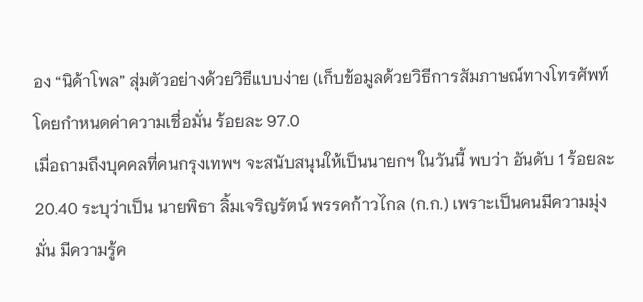อง “นิด้าโพล” สุ่มตัวอย่างด้วยวิธีแบบง่าย (เก็บข้อมูลด้วยวิธีการสัมภาษณ์ทางโทรศัพท์ โดยกำหนดค่าความเชื่อมั่น ร้อยละ 97.0
เมื่อถามถึงบุคคลที่คนกรุงเทพฯ จะสนับสนุนให้เป็นนายกฯ ในวันนี้ พบว่า อันดับ 1 ร้อยละ 20.40 ระบุว่าเป็น นายพิธา ลิ้มเจริญรัตน์ พรรคก้าวไกล (ก.ก.) เพราะเป็นคนมีความมุ่งมั่น มีความรู้ค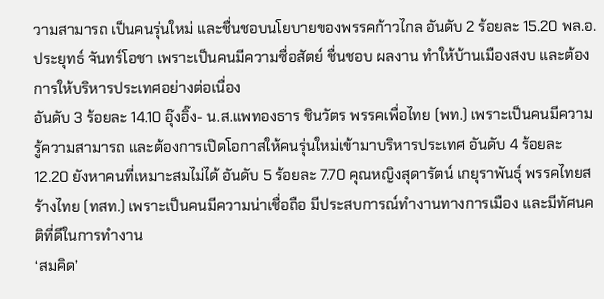วามสามารถ เป็นคนรุ่นใหม่ และชื่นชอบนโยบายของพรรคก้าวไกล อันดับ 2 ร้อยละ 15.20 พล.อ.ประยุทธ์ จันทร์โอชา เพราะเป็นคนมีความซื่อสัตย์ ชื่นชอบ ผลงาน ทำให้บ้านเมืองสงบ และต้องการให้บริหารประเทศอย่างต่อเนื่อง
อันดับ 3 ร้อยละ 14.10 อุ๊งอิ๊ง- น.ส.แพทองธาร ชินวัตร พรรคเพื่อไทย (พท.) เพราะเป็นคนมีความรู้ความสามารถ และต้องการเปิดโอกาสให้คนรุ่นใหม่เข้ามาบริหารประเทศ อันดับ 4 ร้อยละ 12.20 ยังหาคนที่เหมาะสมไม่ได้ อันดับ 5 ร้อยละ 7.70 คุณหญิงสุดารัตน์ เกยุราพันธุ์ พรรคไทยสร้างไทย (ทสท.) เพราะเป็นคนมีความน่าเชื่อถือ มีประสบการณ์ทำงานทางการเมือง และมีทัศนคติที่ดีในการทำงาน
‘สมคิด’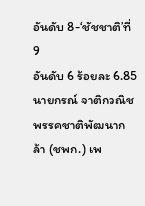อันดับ 8-‘ชัชชาติ’ที่ 9
อันดับ 6 ร้อยละ 6.85 นายกรณ์ จาติกวณิช พรรคชาติพัฒนากล้า (ชพก.) เพ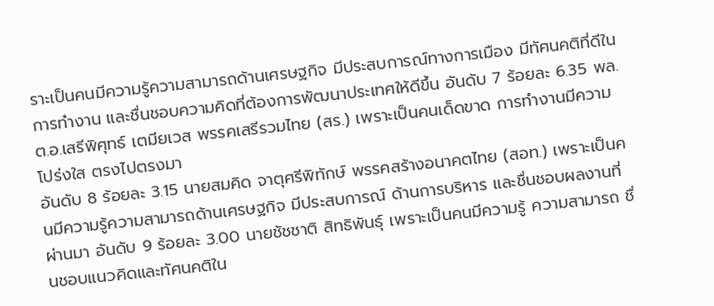ราะเป็นคนมีความรู้ความสามารถด้านเศรษฐกิจ มีประสบการณ์ทางการเมือง มีทัศนคติที่ดีในการทำงาน และชื่นชอบความคิดที่ต้องการพัฒนาประเทศให้ดีขึ้น อันดับ 7 ร้อยละ 6.35 พล.ต.อ.เสรีพิศุทธ์ เตมียเวส พรรคเสรีรวมไทย (สร.) เพราะเป็นคนเด็ดขาด การทำงานมีความโปร่งใส ตรงไปตรงมา
อันดับ 8 ร้อยละ 3.15 นายสมคิด จาตุศรีพิทักษ์ พรรคสร้างอนาคตไทย (สอท.) เพราะเป็นคนมีความรู้ความสามารถด้านเศรษฐกิจ มีประสบการณ์ ด้านการบริหาร และชื่นชอบผลงานที่ผ่านมา อันดับ 9 ร้อยละ 3.00 นายชัชชาติ สิทธิพันธุ์ เพราะเป็นคนมีความรู้ ความสามารถ ชื่นชอบแนวคิดและทัศนคติใน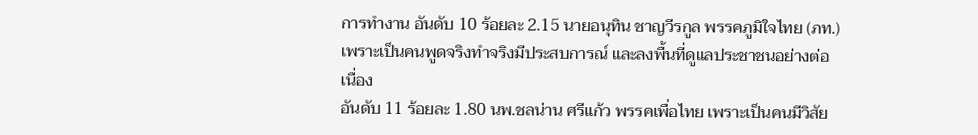การทำงาน อันดับ 10 ร้อยละ 2.15 นายอนุทิน ชาญวีรกูล พรรคภูมิใจไทย (ภท.) เพราะเป็นคนพูดจริงทำจริงมีประสบการณ์ และลงพื้นที่ดูแลประชาชนอย่างต่อเนื่อง
อันดับ 11 ร้อยละ 1.80 นพ.ชลน่าน ศรีแก้ว พรรคเพื่อไทย เพราะเป็นคนมีวิสัย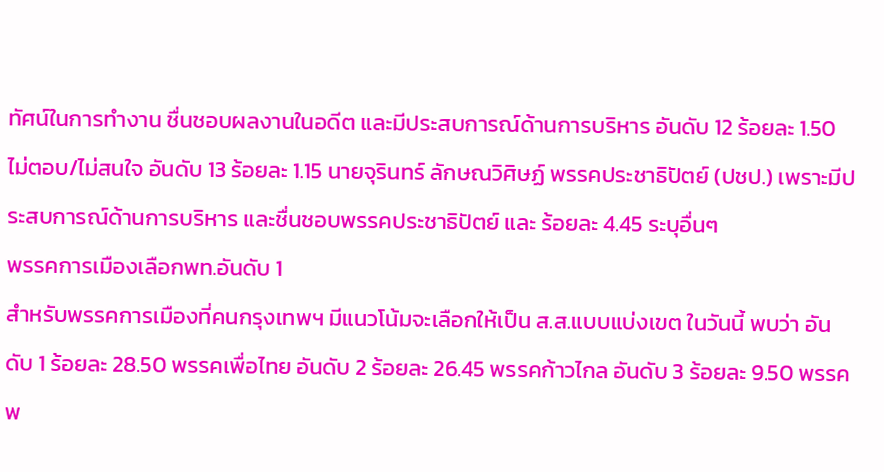ทัศน์ในการทำงาน ชื่นชอบผลงานในอดีต และมีประสบการณ์ด้านการบริหาร อันดับ 12 ร้อยละ 1.50 ไม่ตอบ/ไม่สนใจ อันดับ 13 ร้อยละ 1.15 นายจุรินทร์ ลักษณวิศิษฏ์ พรรคประชาธิปัตย์ (ปชป.) เพราะมีประสบการณ์ด้านการบริหาร และชื่นชอบพรรคประชาธิปัตย์ และ ร้อยละ 4.45 ระบุอื่นๆ
พรรคการเมืองเลือกพท.อันดับ 1
สำหรับพรรคการเมืองที่คนกรุงเทพฯ มีแนวโน้มจะเลือกให้เป็น ส.ส.แบบแบ่งเขต ในวันนี้ พบว่า อันดับ 1 ร้อยละ 28.50 พรรคเพื่อไทย อันดับ 2 ร้อยละ 26.45 พรรคก้าวไกล อันดับ 3 ร้อยละ 9.50 พรรคพ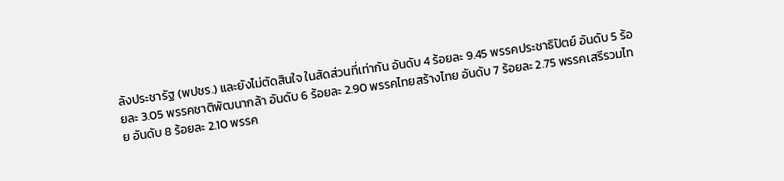ลังประชารัฐ (พปชร.) และยังไม่ตัดสินใจ ในสัดส่วนที่เท่ากัน อันดับ 4 ร้อยละ 9.45 พรรคประชาธิปัตย์ อันดับ 5 ร้อยละ 3.05 พรรคชาติพัฒนากล้า อันดับ 6 ร้อยละ 2.90 พรรคไทยสร้างไทย อันดับ 7 ร้อยละ 2.75 พรรคเสรีรวมไทย อันดับ 8 ร้อยละ 2.10 พรรค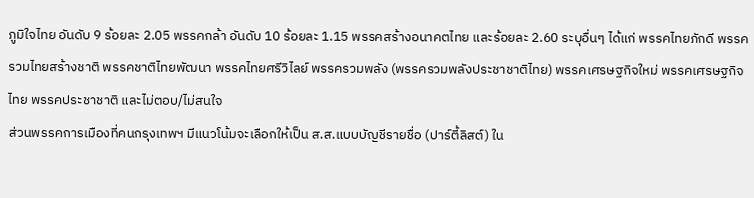ภูมิใจไทย อันดับ 9 ร้อยละ 2.05 พรรคกล้า อันดับ 10 ร้อยละ 1.15 พรรคสร้างอนาคตไทย และร้อยละ 2.60 ระบุอื่นๆ ได้แก่ พรรคไทยภักดี พรรครวมไทยสร้างชาติ พรรคชาติไทยพัฒนา พรรคไทยศรีวิไลย์ พรรครวมพลัง (พรรครวมพลังประชาชาติไทย) พรรคเศรษฐกิจใหม่ พรรคเศรษฐกิจไทย พรรคประชาชาติ และไม่ตอบ/ไม่สนใจ
ส่วนพรรคการเมืองที่คนกรุงเทพฯ มีแนวโน้มจะเลือกให้เป็น ส.ส.แบบบัญชีรายชื่อ (ปาร์ตี้ลิสต์) ใน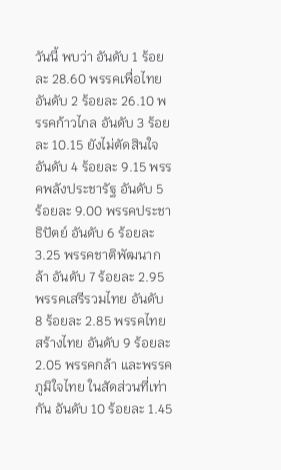วันนี้ พบว่า อันดับ 1 ร้อยละ 28.60 พรรคเพื่อไทย อันดับ 2 ร้อยละ 26.10 พรรคก้าวไกล อันดับ 3 ร้อยละ 10.15 ยังไม่ตัดสินใจ อันดับ 4 ร้อยละ 9.15 พรรคพลังประชารัฐ อันดับ 5 ร้อยละ 9.00 พรรคประชาธิปัตย์ อันดับ 6 ร้อยละ 3.25 พรรคชาติพัฒนากล้า อันดับ 7 ร้อยละ 2.95 พรรคเสรีรวมไทย อันดับ 8 ร้อยละ 2.85 พรรคไทยสร้างไทย อันดับ 9 ร้อยละ 2.05 พรรคกล้า และพรรคภูมิใจไทย ในสัดส่วนที่เท่ากัน อันดับ 10 ร้อยละ 1.45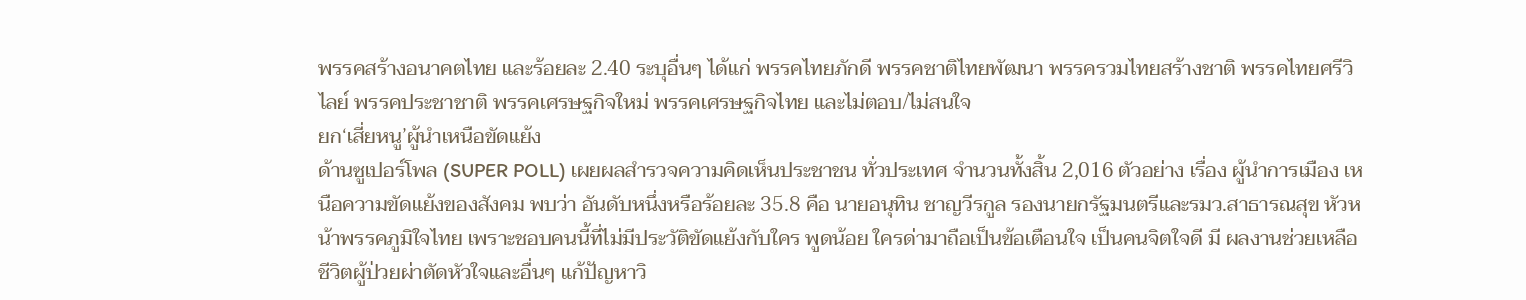พรรคสร้างอนาคตไทย และร้อยละ 2.40 ระบุอื่นๆ ได้แก่ พรรคไทยภักดี พรรคชาติไทยพัฒนา พรรครวมไทยสร้างชาติ พรรคไทยศรีวิไลย์ พรรคประชาชาติ พรรคเศรษฐกิจใหม่ พรรคเศรษฐกิจไทย และไม่ตอบ/ไม่สนใจ
ยก‘เสี่ยหนู’ผู้นำเหนือขัดแย้ง
ด้านซูเปอร์โพล (SUPER POLL) เผยผลสำรวจความคิดเห็นประชาชน ทั่วประเทศ จำนวนทั้งสิ้น 2,016 ตัวอย่าง เรื่อง ผู้นำการเมือง เหนือความขัดแย้งของสังคม พบว่า อันดับหนึ่งหรือร้อยละ 35.8 คือ นายอนุทิน ชาญวีรกูล รองนายกรัฐมนตรีและรมว.สาธารณสุข หัวหน้าพรรคภูมิใจไทย เพราะชอบคนนี้ที่ไม่มีประวัติขัดแย้งกับใคร พูดน้อย ใครด่ามาถือเป็นข้อเตือนใจ เป็นคนจิตใจดี มี ผลงานช่วยเหลือชีวิตผู้ป่วยผ่าตัดหัวใจและอื่นๆ แก้ปัญหาวิ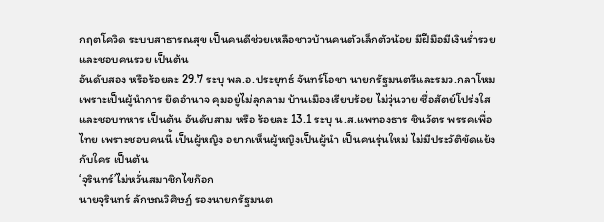กฤตโควิด ระบบสาธารณสุข เป็นคนดีช่วยเหลือชาวบ้านคนตัวเล็กตัวน้อย มีฝีมือมีเงินร่ำรวยและชอบคนรวย เป็นต้น
อันดับสอง หรือร้อยละ 29.7 ระบุ พล.อ.ประยุทธ์ จันทร์โอชา นายกรัฐมนตรีและรมว.กลาโหม เพราะเป็นผู้นำการ ยึดอำนาจ คุมอยู่ไม่ลุกลาม บ้านเมืองเรียบร้อย ไม่วุ่นวาย ซื่อสัตย์โปร่งใสและชอบทหาร เป็นต้น อันดับสาม หรือ ร้อยละ 13.1 ระบุ น.ส.แพทองธาร ชินวัตร พรรคเพื่อไทย เพราะชอบคนนี้ เป็นผู้หญิง อยากเห็นผู้หญิงเป็นผู้นำ เป็นคนรุ่นใหม่ ไม่มีประวัติขัดแย้งกับใคร เป็นต้น
‘จุรินทร์’ไม่หวั่นสมาชิกไขก๊อก
นายจุรินทร์ ลักษณวิศิษฏ์ รองนายกรัฐมนต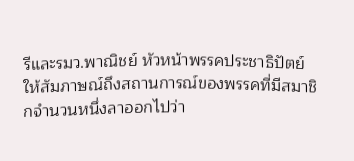รีและรมว.พาณิชย์ หัวหน้าพรรคประชาธิปัตย์ ให้สัมภาษณ์ถึงสถานการณ์ของพรรคที่มีสมาชิกจำนวนหนึ่งลาออกไปว่า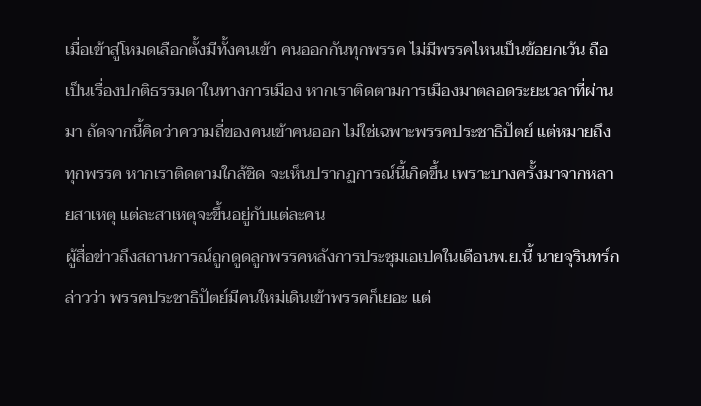เมื่อเข้าสู่โหมดเลือกตั้งมีทั้งคนเข้า คนออกกันทุกพรรค ไม่มีพรรคไหนเป็นข้อยกเว้น ถือเป็นเรื่องปกติธรรมดาในทางการเมือง หากเราติดตามการเมืองมาตลอดระยะเวลาที่ผ่านมา ถัดจากนี้คิดว่าความถี่ของคนเข้าคนออก ไม่ใช่เฉพาะพรรคประชาธิปัตย์ แต่หมายถึงทุกพรรค หากเราติดตามใกล้ชิด จะเห็นปรากฏการณ์นี้เกิดขึ้น เพราะบางครั้งมาจากหลายสาเหตุ แต่ละสาเหตุจะขึ้นอยู่กับแต่ละคน
ผู้สื่อข่าวถึงสถานการณ์ถูกดูดลูกพรรคหลังการประชุมเอเปคในเดือนพ.ย.นี้ นายจุรินทร์กล่าวว่า พรรคประชาธิปัตย์มีคนใหม่เดินเข้าพรรคก็เยอะ แต่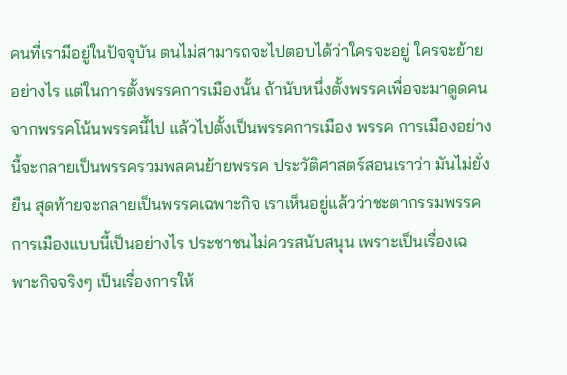คนที่เรามีอยู่ในปัจจุบัน ตนไม่สามารถจะไปตอบได้ว่าใครจะอยู่ ใครจะย้ายอย่างไร แต่ในการตั้งพรรคการเมืองนั้น ถ้านับหนึ่งตั้งพรรคเพื่อจะมาดูดคนจากพรรคโน้นพรรคนี้ไป แล้วไปตั้งเป็นพรรคการเมือง พรรค การเมืองอย่างนี้จะกลายเป็นพรรครวมพลคนย้ายพรรค ประวัติศาสตร์สอนเราว่า มันไม่ยั่งยืน สุดท้ายจะกลายเป็นพรรคเฉพาะกิจ เราเห็นอยู่แล้วว่าชะตากรรมพรรคการเมืองแบบนี้เป็นอย่างไร ประชาชนไม่ควรสนับสนุน เพราะเป็นเรื่องเฉพาะกิจจริงๆ เป็นเรื่องการให้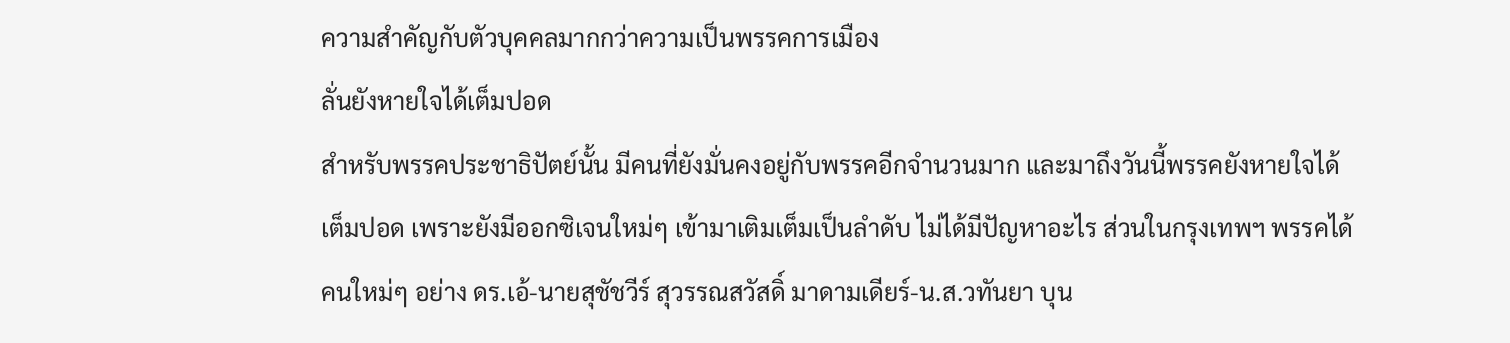ความสำคัญกับตัวบุคคลมากกว่าความเป็นพรรคการเมือง
ลั่นยังหายใจได้เต็มปอด
สำหรับพรรคประชาธิปัตย์นั้น มีคนที่ยังมั่นคงอยู่กับพรรคอีกจำนวนมาก และมาถึงวันนี้พรรคยังหายใจได้เต็มปอด เพราะยังมีออกซิเจนใหม่ๆ เข้ามาเติมเต็มเป็นลำดับ ไม่ได้มีปัญหาอะไร ส่วนในกรุงเทพฯ พรรคได้คนใหม่ๆ อย่าง ดร.เอ้-นายสุชัชวีร์ สุวรรณสวัสดิ์ มาดามเดียร์-น.ส.วทันยา บุน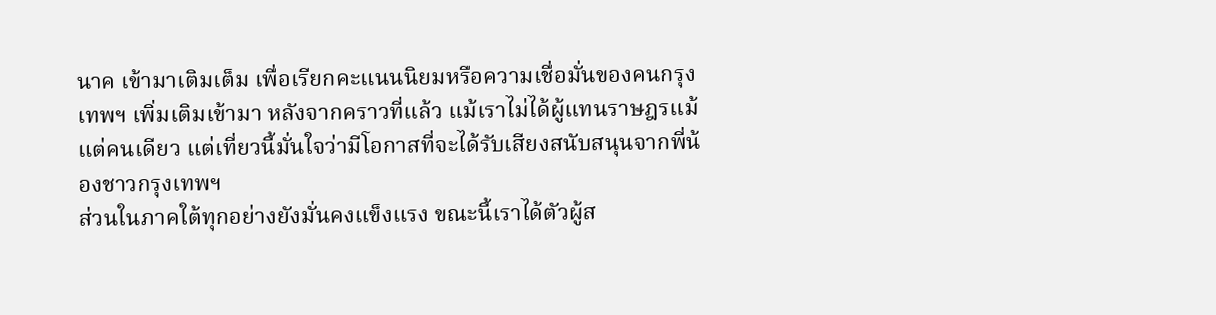นาค เข้ามาเติมเต็ม เพื่อเรียกคะแนนนิยมหรือความเชื่อมั่นของคนกรุงเทพฯ เพิ่มเติมเข้ามา หลังจากคราวที่แล้ว แม้เราไม่ได้ผู้แทนราษฎรแม้แต่คนเดียว แต่เที่ยวนี้มั่นใจว่ามีโอกาสที่จะได้รับเสียงสนับสนุนจากพี่น้องชาวกรุงเทพฯ
ส่วนในภาคใต้ทุกอย่างยังมั่นคงแข็งแรง ขณะนี้เราได้ตัวผู้ส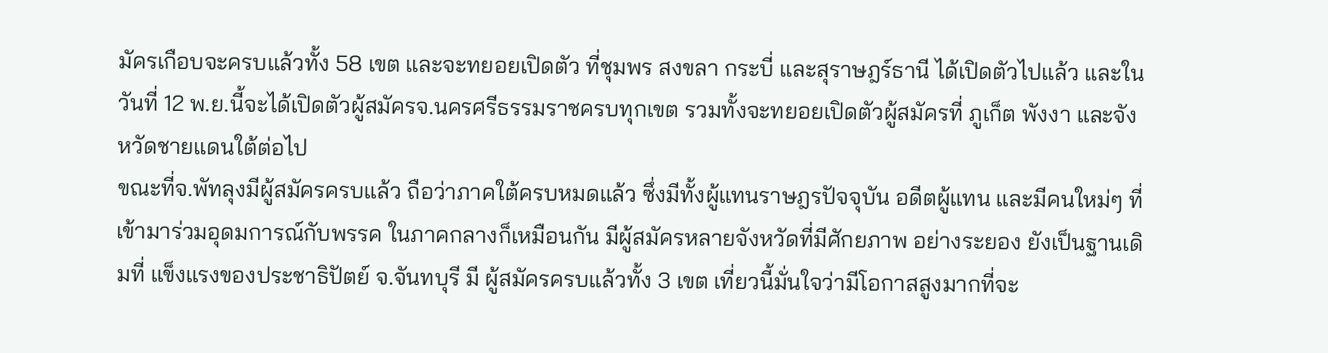มัครเกือบจะครบแล้วทั้ง 58 เขต และจะทยอยเปิดตัว ที่ชุมพร สงขลา กระบี่ และสุราษฎร์ธานี ได้เปิดตัวไปแล้ว และในวันที่ 12 พ.ย.นี้จะได้เปิดตัวผู้สมัครจ.นครศรีธรรมราชครบทุกเขต รวมทั้งจะทยอยเปิดตัวผู้สมัครที่ ภูเก็ต พังงา และจังหวัดชายแดนใต้ต่อไป
ขณะที่จ.พัทลุงมีผู้สมัครครบแล้ว ถือว่าภาคใต้ครบหมดแล้ว ซึ่งมีทั้งผู้แทนราษฎรปัจจุบัน อดีตผู้แทน และมีคนใหม่ๆ ที่เข้ามาร่วมอุดมการณ์กับพรรค ในภาคกลางก็เหมือนกัน มีผู้สมัครหลายจังหวัดที่มีศักยภาพ อย่างระยอง ยังเป็นฐานเดิมที่ แข็งแรงของประชาธิปัตย์ จ.จันทบุรี มี ผู้สมัครครบแล้วทั้ง 3 เขต เที่ยวนี้มั่นใจว่ามีโอกาสสูงมากที่จะ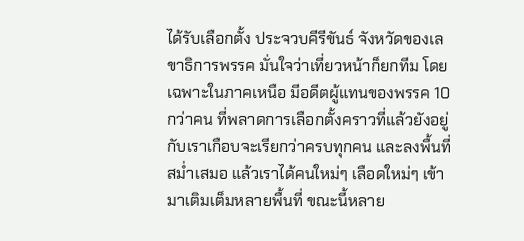ได้รับเลือกตั้ง ประจวบคีรีขันธ์ จังหวัดของเลขาธิการพรรค มั่นใจว่าเที่ยวหน้าก็ยกทีม โดยเฉพาะในภาคเหนือ มีอดีตผู้แทนของพรรค 10 กว่าคน ที่พลาดการเลือกตั้งคราวที่แล้วยังอยู่กับเราเกือบจะเรียกว่าครบทุกคน และลงพื้นที่สม่ำเสมอ แล้วเราได้คนใหม่ๆ เลือดใหม่ๆ เข้ามาเติมเต็มหลายพื้นที่ ขณะนี้หลาย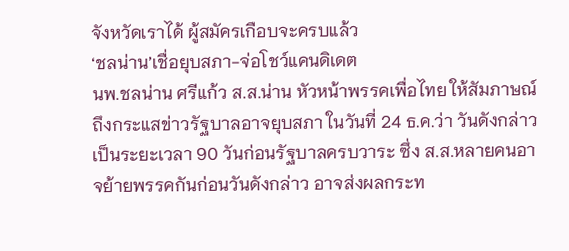จังหวัดเราได้ ผู้สมัครเกือบจะครบแล้ว
‘ชลน่าน’เชื่อยุบสภา-จ่อโชว์แคนดิเดต
นพ.ชลน่าน ศรีแก้ว ส.ส.น่าน หัวหน้าพรรคเพื่อไทย ให้สัมภาษณ์ถึงกระแสข่าวรัฐบาลอาจยุบสภา ในวันที่ 24 ธ.ค.ว่า วันดังกล่าวเป็นระยะเวลา 90 วันก่อนรัฐบาลครบวาระ ซึ่ง ส.ส.หลายคนอาจย้ายพรรคกันก่อนวันดังกล่าว อาจส่งผลกระท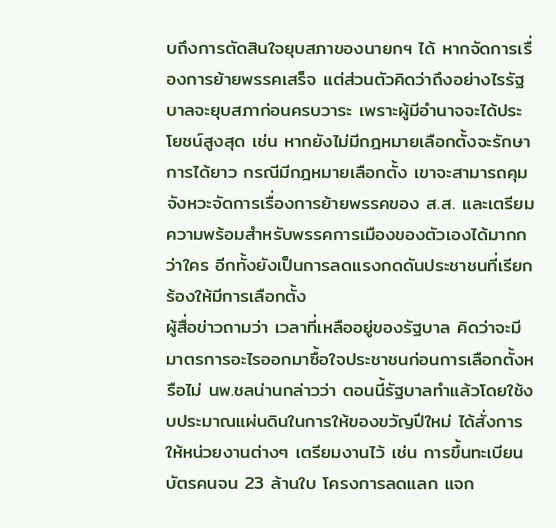บถึงการตัดสินใจยุบสภาของนายกฯ ได้ หากจัดการเรื่องการย้ายพรรคเสร็จ แต่ส่วนตัวคิดว่าถึงอย่างไรรัฐบาลจะยุบสภาก่อนครบวาระ เพราะผู้มีอำนาจจะได้ประโยชน์สูงสุด เช่น หากยังไม่มีกฎหมายเลือกตั้งจะรักษาการได้ยาว กรณีมีกฎหมายเลือกตั้ง เขาจะสามารถคุมจังหวะจัดการเรื่องการย้ายพรรคของ ส.ส. และเตรียมความพร้อมสำหรับพรรคการเมืองของตัวเองได้มากกว่าใคร อีกทั้งยังเป็นการลดแรงกดดันประชาชนที่เรียกร้องให้มีการเลือกตั้ง
ผู้สื่อข่าวถามว่า เวลาที่เหลืออยู่ของรัฐบาล คิดว่าจะมีมาตรการอะไรออกมาซื้อใจประชาชนก่อนการเลือกตั้งหรือไม่ นพ.ชลน่านกล่าวว่า ตอนนี้รัฐบาลทำแล้วโดยใช้งบประมาณแผ่นดินในการให้ของขวัญปีใหม่ ได้สั่งการให้หน่วยงานต่างๆ เตรียมงานไว้ เช่น การขึ้นทะเบียนบัตรคนจน 23 ล้านใบ โครงการลดแลก แจก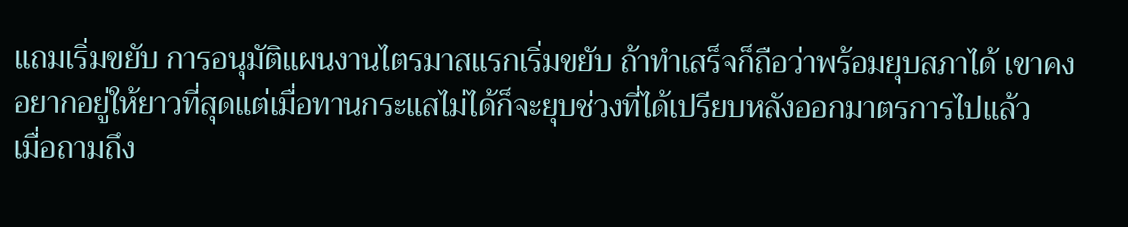แถมเริ่มขยับ การอนุมัติแผนงานไตรมาสแรกเริ่มขยับ ถ้าทำเสร็จก็ถือว่าพร้อมยุบสภาได้ เขาคงอยากอยู่ให้ยาวที่สุดแต่เมื่อทานกระแสไม่ได้ก็จะยุบช่วงที่ได้เปรียบหลังออกมาตรการไปแล้ว
เมื่อถามถึง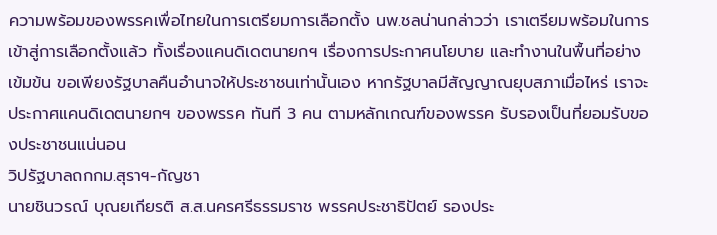ความพร้อมของพรรคเพื่อไทยในการเตรียมการเลือกตั้ง นพ.ชลน่านกล่าวว่า เราเตรียมพร้อมในการเข้าสู่การเลือกตั้งแล้ว ทั้งเรื่องแคนดิเดตนายกฯ เรื่องการประกาศนโยบาย และทำงานในพื้นที่อย่างเข้มข้น ขอเพียงรัฐบาลคืนอำนาจให้ประชาชนเท่านั้นเอง หากรัฐบาลมีสัญญาณยุบสภาเมื่อไหร่ เราจะประกาศแคนดิเดตนายกฯ ของพรรค ทันที 3 คน ตามหลักเกณฑ์ของพรรค รับรองเป็นที่ยอมรับของประชาชนแน่นอน
วิปรัฐบาลถกกม.สุราฯ-กัญชา
นายชินวรณ์ บุณยเกียรติ ส.ส.นครศรีธรรมราช พรรคประชาธิปัตย์ รองประ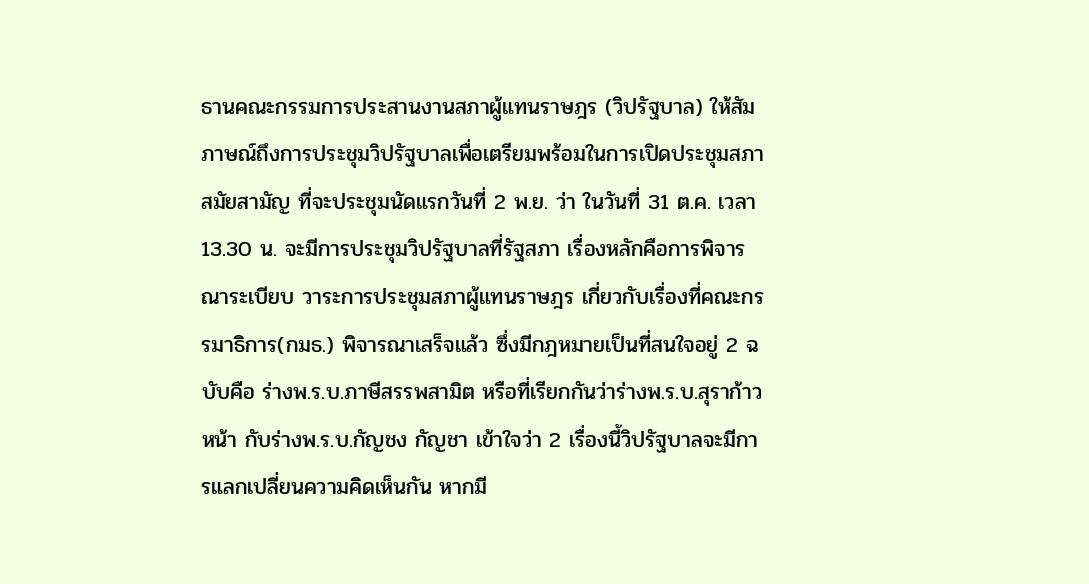ธานคณะกรรมการประสานงานสภาผู้แทนราษฎร (วิปรัฐบาล) ให้สัมภาษณ์ถึงการประชุมวิปรัฐบาลเพื่อเตรียมพร้อมในการเปิดประชุมสภาสมัยสามัญ ที่จะประชุมนัดแรกวันที่ 2 พ.ย. ว่า ในวันที่ 31 ต.ค. เวลา 13.30 น. จะมีการประชุมวิปรัฐบาลที่รัฐสภา เรื่องหลักคือการพิจารณาระเบียบ วาระการประชุมสภาผู้แทนราษฎร เกี่ยวกับเรื่องที่คณะกรรมาธิการ(กมธ.) พิจารณาเสร็จแล้ว ซึ่งมีกฎหมายเป็นที่สนใจอยู่ 2 ฉบับคือ ร่างพ.ร.บ.ภาษีสรรพสามิต หรือที่เรียกกันว่าร่างพ.ร.บ.สุราก้าวหน้า กับร่างพ.ร.บ.กัญชง กัญชา เข้าใจว่า 2 เรื่องนี้วิปรัฐบาลจะมีการแลกเปลี่ยนความคิดเห็นกัน หากมี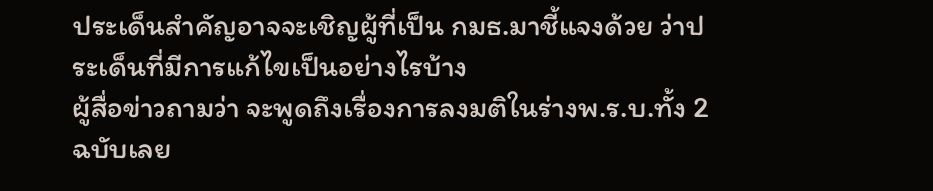ประเด็นสำคัญอาจจะเชิญผู้ที่เป็น กมธ.มาชี้แจงด้วย ว่าประเด็นที่มีการแก้ไขเป็นอย่างไรบ้าง
ผู้สื่อข่าวถามว่า จะพูดถึงเรื่องการลงมติในร่างพ.ร.บ.ทั้ง 2 ฉบับเลย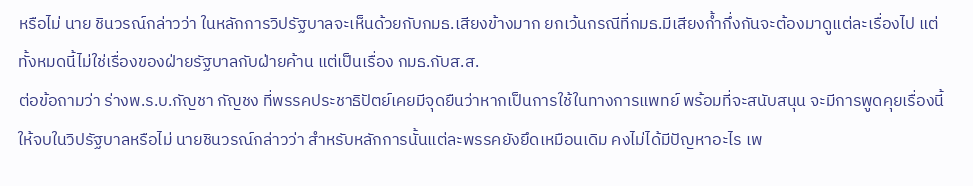หรือไม่ นาย ชินวรณ์กล่าวว่า ในหลักการวิปรัฐบาลจะเห็นด้วยกับกมธ.เสียงข้างมาก ยกเว้นกรณีที่กมธ.มีเสียงก้ำกึ่งกันจะต้องมาดูแต่ละเรื่องไป แต่ทั้งหมดนี้ไม่ใช่เรื่องของฝ่ายรัฐบาลกับฝ่ายค้าน แต่เป็นเรื่อง กมธ.กับส.ส.
ต่อข้อถามว่า ร่างพ.ร.บ.กัญชา กัญชง ที่พรรคประชาธิปัตย์เคยมีจุดยืนว่าหากเป็นการใช้ในทางการแพทย์ พร้อมที่จะสนับสนุน จะมีการพูดคุยเรื่องนี้ให้จบในวิปรัฐบาลหรือไม่ นายชินวรณ์กล่าวว่า สำหรับหลักการนั้นแต่ละพรรคยังยึดเหมือนเดิม คงไม่ได้มีปัญหาอะไร เพ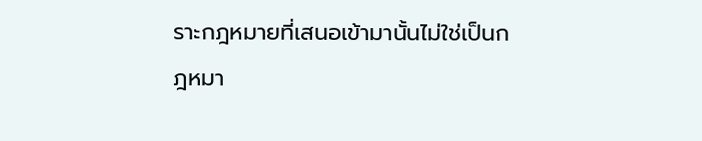ราะกฎหมายที่เสนอเข้ามานั้นไม่ใช่เป็นกฎหมา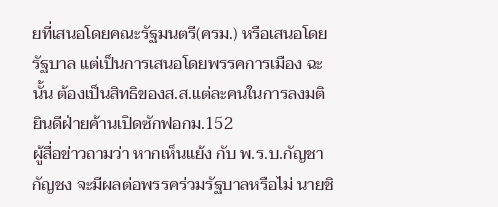ยที่เสนอโดยคณะรัฐมนตรี(ครม.) หรือเสนอโดยรัฐบาล แต่เป็นการเสนอโดยพรรคการเมือง ฉะนั้น ต้องเป็นสิทธิของส.ส.แต่ละคนในการลงมติ
ยินดีฝ่ายค้านเปิดซักฟอกม.152
ผู้สื่อข่าวถามว่า หากเห็นแย้ง กับ พ.ร.บ.กัญชา กัญชง จะมีผลต่อพรรคร่วมรัฐบาลหรือไม่ นายชิ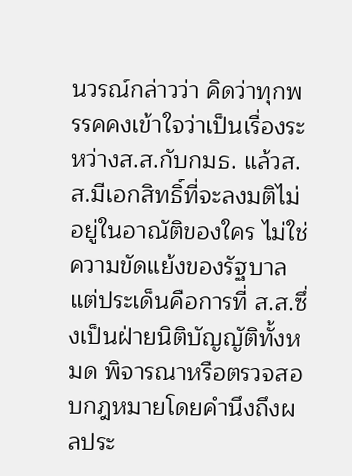นวรณ์กล่าวว่า คิดว่าทุกพรรคคงเข้าใจว่าเป็นเรื่องระหว่างส.ส.กับกมธ. แล้วส.ส.มีเอกสิทธิ์ที่จะลงมติไม่อยู่ในอาณัติของใคร ไม่ใช่ความขัดแย้งของรัฐบาล แต่ประเด็นคือการที่ ส.ส.ซึ่งเป็นฝ่ายนิติบัญญัติทั้งหมด พิจารณาหรือตรวจสอบกฎหมายโดยคำนึงถึงผลประ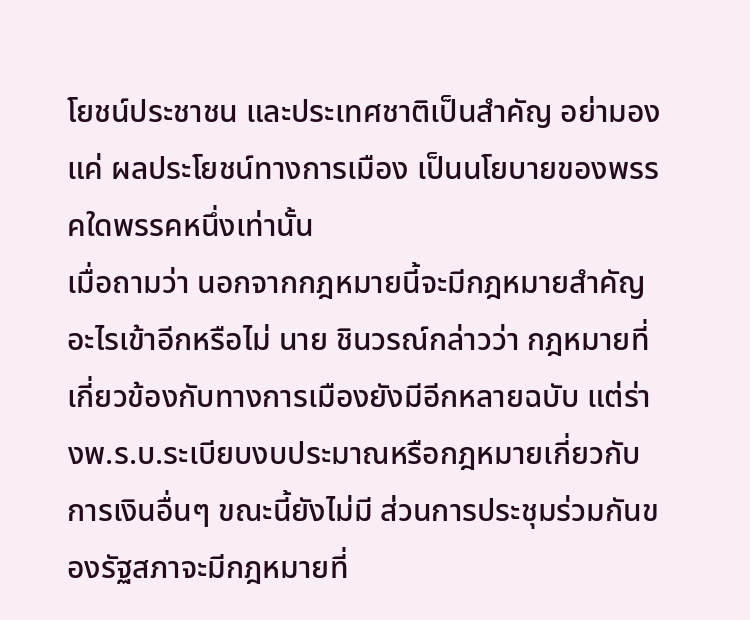โยชน์ประชาชน และประเทศชาติเป็นสำคัญ อย่ามองแค่ ผลประโยชน์ทางการเมือง เป็นนโยบายของพรรคใดพรรคหนึ่งเท่านั้น
เมื่อถามว่า นอกจากกฎหมายนี้จะมีกฎหมายสำคัญอะไรเข้าอีกหรือไม่ นาย ชินวรณ์กล่าวว่า กฎหมายที่เกี่ยวข้องกับทางการเมืองยังมีอีกหลายฉบับ แต่ร่างพ.ร.บ.ระเบียบงบประมาณหรือกฎหมายเกี่ยวกับการเงินอื่นๆ ขณะนี้ยังไม่มี ส่วนการประชุมร่วมกันของรัฐสภาจะมีกฎหมายที่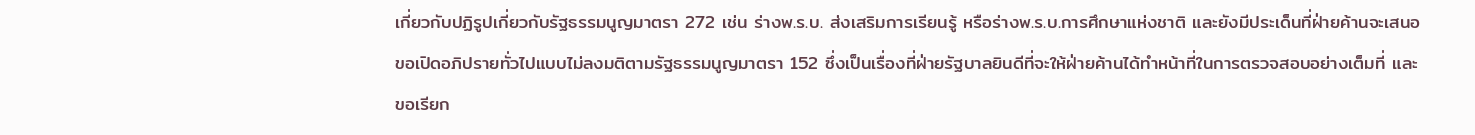เกี่ยวกับปฏิรูปเกี่ยวกับรัฐธรรมนูญมาตรา 272 เช่น ร่างพ.ร.บ. ส่งเสริมการเรียนรู้ หรือร่างพ.ร.บ.การศึกษาแห่งชาติ และยังมีประเด็นที่ฝ่ายค้านจะเสนอขอเปิดอภิปรายทั่วไปแบบไม่ลงมติตามรัฐธรรมนูญมาตรา 152 ซึ่งเป็นเรื่องที่ฝ่ายรัฐบาลยินดีที่จะให้ฝ่ายค้านได้ทำหน้าที่ในการตรวจสอบอย่างเต็มที่ และขอเรียก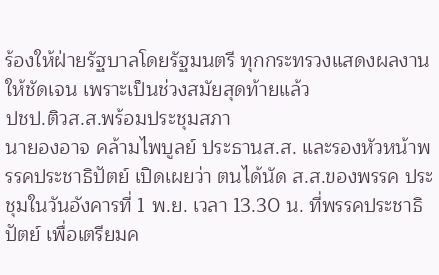ร้องให้ฝ่ายรัฐบาลโดยรัฐมนตรี ทุกกระทรวงแสดงผลงานให้ชัดเจน เพราะเป็นช่วงสมัยสุดท้ายแล้ว
ปชป.ติวส.ส.พร้อมประชุมสภา
นายองอาจ คล้ามไพบูลย์ ประธานส.ส. และรองหัวหน้าพรรคประชาธิปัตย์ เปิดเผยว่า ตนได้นัด ส.ส.ของพรรค ประชุมในวันอังคารที่ 1 พ.ย. เวลา 13.30 น. ที่พรรคประชาธิปัตย์ เพื่อเตรียมค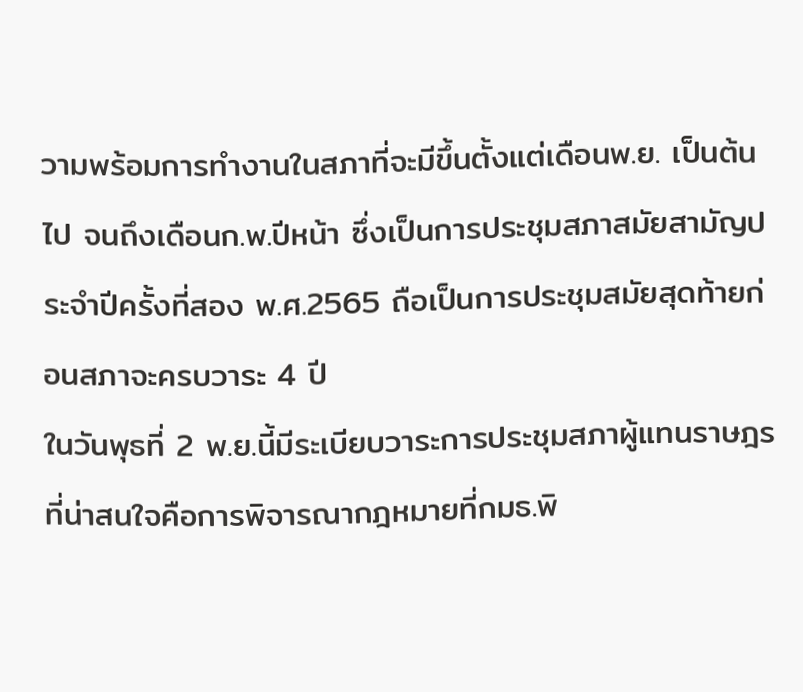วามพร้อมการทำงานในสภาที่จะมีขึ้นตั้งแต่เดือนพ.ย. เป็นต้นไป จนถึงเดือนก.พ.ปีหน้า ซึ่งเป็นการประชุมสภาสมัยสามัญประจำปีครั้งที่สอง พ.ศ.2565 ถือเป็นการประชุมสมัยสุดท้ายก่อนสภาจะครบวาระ 4 ปี
ในวันพุธที่ 2 พ.ย.นี้มีระเบียบวาระการประชุมสภาผู้แทนราษฎรที่น่าสนใจคือการพิจารณากฎหมายที่กมธ.พิ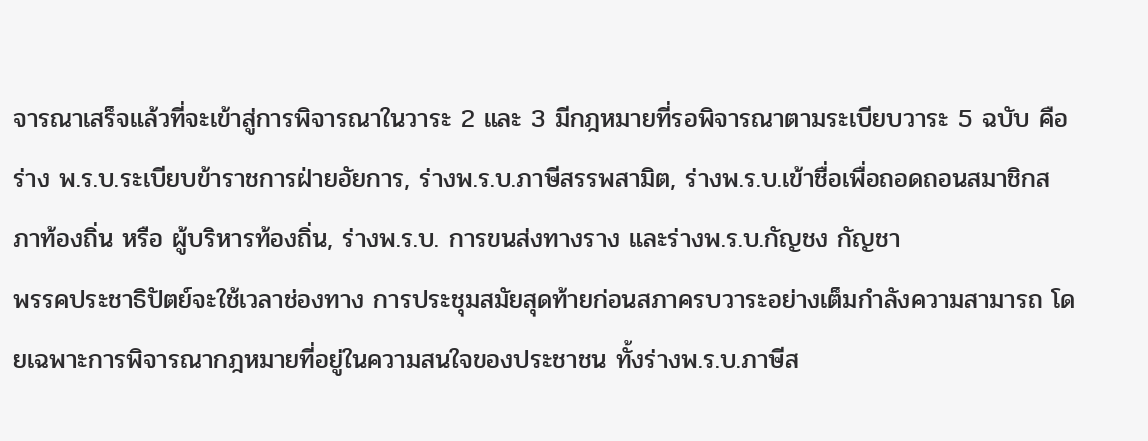จารณาเสร็จแล้วที่จะเข้าสู่การพิจารณาในวาระ 2 และ 3 มีกฎหมายที่รอพิจารณาตามระเบียบวาระ 5 ฉบับ คือ ร่าง พ.ร.บ.ระเบียบข้าราชการฝ่ายอัยการ, ร่างพ.ร.บ.ภาษีสรรพสามิต, ร่างพ.ร.บ.เข้าชื่อเพื่อถอดถอนสมาชิกสภาท้องถิ่น หรือ ผู้บริหารท้องถิ่น, ร่างพ.ร.บ. การขนส่งทางราง และร่างพ.ร.บ.กัญชง กัญชา
พรรคประชาธิปัตย์จะใช้เวลาช่องทาง การประชุมสมัยสุดท้ายก่อนสภาครบวาระอย่างเต็มกำลังความสามารถ โดยเฉพาะการพิจารณากฎหมายที่อยู่ในความสนใจของประชาชน ทั้งร่างพ.ร.บ.ภาษีส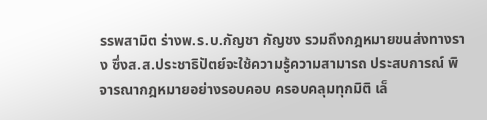รรพสามิต ร่างพ.ร.บ.กัญชา กัญชง รวมถึงกฎหมายขนส่งทางราง ซึ่งส.ส.ประชาธิปัตย์จะใช้ความรู้ความสามารถ ประสบการณ์ พิจารณากฎหมายอย่างรอบคอบ ครอบคลุมทุกมิติ เล็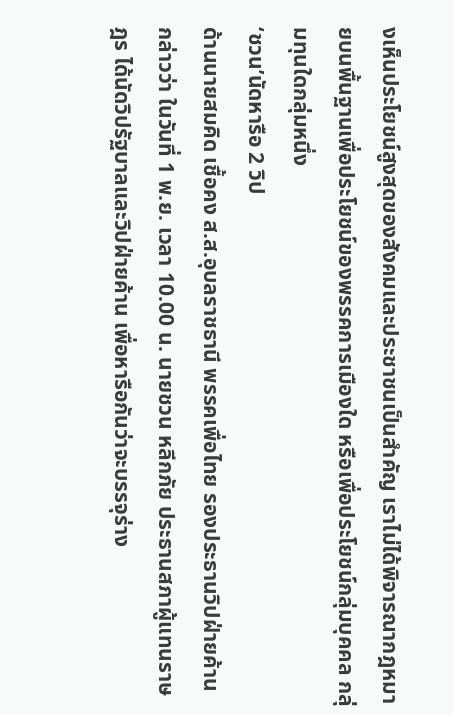งเห็นประโยชน์สูงสุดของสังคมและประชาชนเป็นสำคัญ เราไม่ได้พิจารณากฎหมายบนพื้นฐานเพื่อประโยชน์ของพรรคการเมืองใด หรือเพื่อประโยชน์กลุ่มบุคคล กลุ่มทุนใดกลุ่มหนึ่ง
‘ชวน’นัดหารือ 2 วิป
ด้านนายสมคิด เชื้อคง ส.ส.อุบลราชธานี พรรคเพื่อไทย รองประธานวิปฝ่ายค้าน กล่าวว่า ในวันที่ 1 พ.ย. เวลา 10.00 น. นายชวน หลีกภัย ประธานสภาผู้แทนราษฎร ได้นัดวิปรัฐบาลและวิปฝ่ายค้าน เพื่อหารือกันว่าจะบรรจุร่าง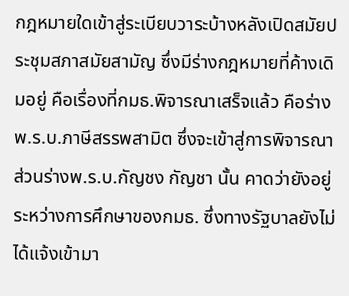กฎหมายใดเข้าสู่ระเบียบวาระบ้างหลังเปิดสมัยประชุมสภาสมัยสามัญ ซึ่งมีร่างกฎหมายที่ค้างเดิมอยู่ คือเรื่องที่กมธ.พิจารณาเสร็จแล้ว คือร่าง พ.ร.บ.ภาษีสรรพสามิต ซึ่งจะเข้าสู่การพิจารณา ส่วนร่างพ.ร.บ.กัญชง กัญชา นั้น คาดว่ายังอยู่ระหว่างการศึกษาของกมธ. ซึ่งทางรัฐบาลยังไม่ได้แจ้งเข้ามา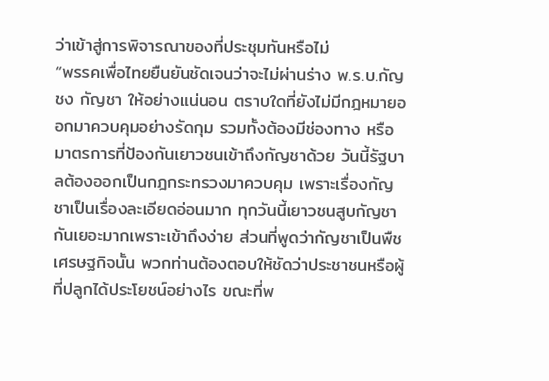ว่าเข้าสู่การพิจารณาของที่ประชุมทันหรือไม่
“พรรคเพื่อไทยยืนยันชัดเจนว่าจะไม่ผ่านร่าง พ.ร.บ.กัญชง กัญชา ให้อย่างแน่นอน ตราบใดที่ยังไม่มีกฎหมายออกมาควบคุมอย่างรัดกุม รวมทั้งต้องมีช่องทาง หรือมาตรการที่ป้องกันเยาวชนเข้าถึงกัญชาด้วย วันนี้รัฐบาลต้องออกเป็นกฎกระทรวงมาควบคุม เพราะเรื่องกัญชาเป็นเรื่องละเอียดอ่อนมาก ทุกวันนี้เยาวชนสูบกัญชากันเยอะมากเพราะเข้าถึงง่าย ส่วนที่พูดว่ากัญชาเป็นพืชเศรษฐกิจนั้น พวกท่านต้องตอบให้ชัดว่าประชาชนหรือผู้ที่ปลูกได้ประโยชน์อย่างไร ขณะที่พ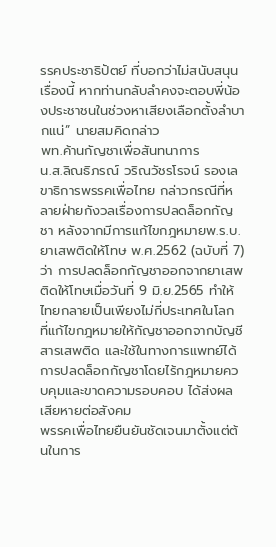รรคประชาธิปัตย์ ที่บอกว่าไม่สนับสนุนเรื่องนี้ หากท่านกลับลำคงจะตอบพี่น้องประชาชนในช่วงหาเสียงเลือกตั้งลำบากแน่” นายสมคิดกล่าว
พท.ค้านกัญชาเพื่อสันทนาการ
น.ส.ลิณธิภรณ์ วริณวัชรโรจน์ รองเลขาธิการพรรคเพื่อไทย กล่าวกรณีที่หลายฝ่ายกังวลเรื่องการปลดล็อกกัญชา หลังจากมีการแก้ไขกฎหมายพ.ร.บ.ยาเสพติดให้โทษ พ.ศ.2562 (ฉบับที่ 7) ว่า การปลดล็อกกัญชาออกจากยาเสพติดให้โทษเมื่อวันที่ 9 มิ.ย.2565 ทำให้ไทยกลายเป็นเพียงไม่กี่ประเทศในโลก ที่แก้ไขกฎหมายให้กัญชาออกจากบัญชีสารเสพติด และใช้ในทางการแพทย์ได้ การปลดล็อกกัญชาโดยไร้กฎหมายควบคุมและขาดความรอบคอบ ได้ส่งผลเสียหายต่อสังคม
พรรคเพื่อไทยยืนยันชัดเจนมาตั้งแต่ต้นในการ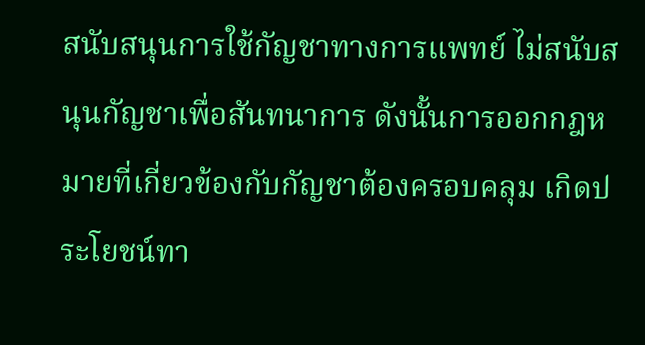สนับสนุนการใช้กัญชาทางการแพทย์ ไม่สนับสนุนกัญชาเพื่อสันทนาการ ดังนั้นการออกกฎหมายที่เกี่ยวข้องกับกัญชาต้องครอบคลุม เกิดประโยชน์ทา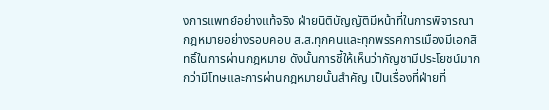งการแพทย์อย่างแท้จริง ฝ่ายนิติบัญญัติมีหน้าที่ในการพิจารณากฎหมายอย่างรอบคอบ ส.ส.ทุกคนและทุกพรรคการเมืองมีเอกสิทธิ์ในการผ่านกฎหมาย ดังนั้นการชี้ให้เห็นว่ากัญชามีประโยชน์มากกว่ามีโทษและการผ่านกฎหมายนั้นสำคัญ เป็นเรื่องที่ฝ่ายที่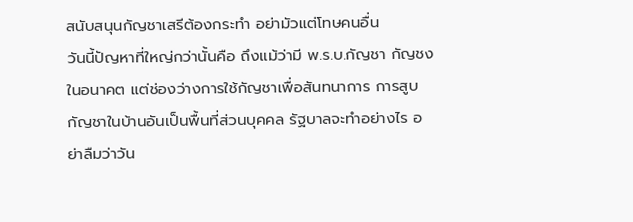สนับสนุนกัญชาเสรีต้องกระทำ อย่ามัวแต่โทษคนอื่น
วันนี้ปัญหาที่ใหญ่กว่านั้นคือ ถึงแม้ว่ามี พ.ร.บ.กัญชา กัญชง ในอนาคต แต่ช่องว่างการใช้กัญชาเพื่อสันทนาการ การสูบกัญชาในบ้านอันเป็นพื้นที่ส่วนบุคคล รัฐบาลจะทำอย่างไร อย่าลืมว่าวัน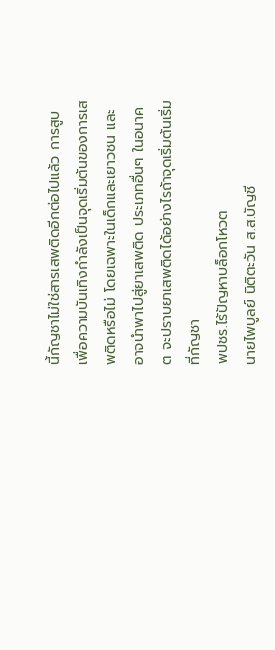นี้กัญชาไม่ใช่สารเสพติดอีกต่อไปแล้ว การสูบเพื่อความบันเทิงกำลังเป็นจุดเริ่มต้นของการเสพติดหรือไม่ โดยเฉพาะในเด็กและเยาวชน และอาจนำพาไปสู่ยาเสพติด ประเภทอื่นๆ ในอนาคต จะปราบยาเสพติดได้อย่างไรถ้าจุดเริ่มต้นเริ่มที่กัญชา
พปชร.ไร้ปัญหาบล็อกโหวต
นายไพบูลย์ นิติตะวัน ส.ส.บัญชี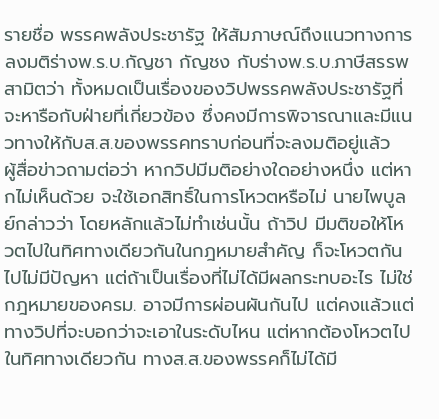รายชื่อ พรรคพลังประชารัฐ ให้สัมภาษณ์ถึงแนวทางการลงมติร่างพ.ร.บ.กัญชา กัญชง กับร่างพ.ร.บ.ภาษีสรรพสามิตว่า ทั้งหมดเป็นเรื่องของวิปพรรคพลังประชารัฐที่จะหารือกับฝ่ายที่เกี่ยวข้อง ซึ่งคงมีการพิจารณาและมีแนวทางให้กับส.ส.ของพรรคทราบก่อนที่จะลงมติอยู่แล้ว
ผู้สื่อข่าวถามต่อว่า หากวิปมีมติอย่างใดอย่างหนึ่ง แต่หากไม่เห็นด้วย จะใช้เอกสิทธิ์ในการโหวตหรือไม่ นายไพบูลย์กล่าวว่า โดยหลักแล้วไม่ทำเช่นนั้น ถ้าวิป มีมติขอให้โหวตไปในทิศทางเดียวกันในกฎหมายสำคัญ ก็จะโหวตกันไปไม่มีปัญหา แต่ถ้าเป็นเรื่องที่ไม่ได้มีผลกระทบอะไร ไม่ใช่กฎหมายของครม. อาจมีการผ่อนผันกันไป แต่คงแล้วแต่ทางวิปที่จะบอกว่าจะเอาในระดับไหน แต่หากต้องโหวตไปในทิศทางเดียวกัน ทางส.ส.ของพรรคก็ไม่ได้มี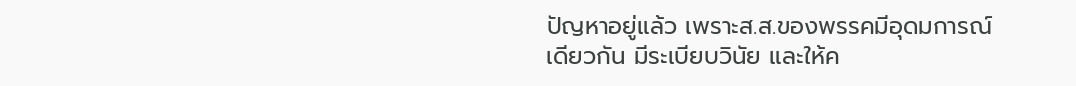ปัญหาอยู่แล้ว เพราะส.ส.ของพรรคมีอุดมการณ์เดียวกัน มีระเบียบวินัย และให้ค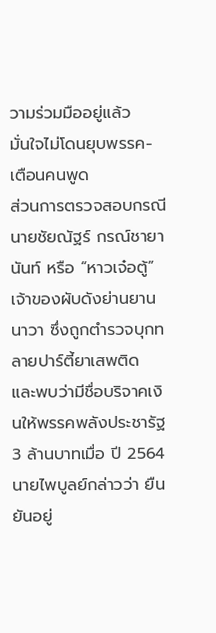วามร่วมมืออยู่แล้ว
มั่นใจไม่โดนยุบพรรค-เตือนคนพูด
ส่วนการตรวจสอบกรณีนายชัยณัฐร์ กรณ์ชายานันท์ หรือ “หาวเจ๋อตู้” เจ้าของผับดังย่านยานนาวา ซึ่งถูกตำรวจบุกทลายปาร์ตี้ยาเสพติด และพบว่ามีชื่อบริจาคเงินให้พรรคพลังประชารัฐ 3 ล้านบาทเมื่อ ปี 2564 นายไพบูลย์กล่าวว่า ยืนยันอยู่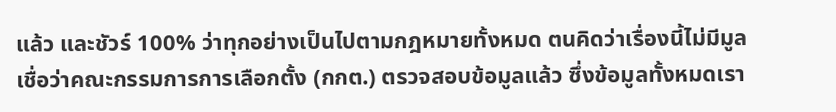แล้ว และชัวร์ 100% ว่าทุกอย่างเป็นไปตามกฎหมายทั้งหมด ตนคิดว่าเรื่องนี้ไม่มีมูล เชื่อว่าคณะกรรมการการเลือกตั้ง (กกต.) ตรวจสอบข้อมูลแล้ว ซึ่งข้อมูลทั้งหมดเรา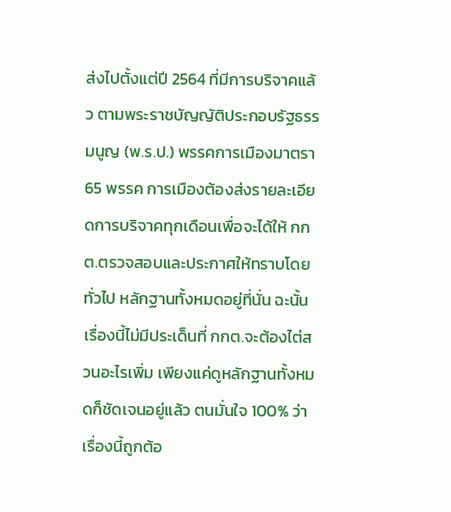ส่งไปตั้งแต่ปี 2564 ที่มีการบริจาคแล้ว ตามพระราชบัญญัติประกอบรัฐธรรมนูญ (พ.ร.ป.) พรรคการเมืองมาตรา 65 พรรค การเมืองต้องส่งรายละเอียดการบริจาคทุกเดือนเพื่อจะได้ให้ กกต.ตรวจสอบและประกาศให้ทราบโดยทั่วไป หลักฐานทั้งหมดอยู่ที่นั่น ฉะนั้น เรื่องนี้ไม่มีประเด็นที่ กกต.จะต้องไต่สวนอะไรเพิ่ม เพียงแค่ดูหลักฐานทั้งหมดก็ชัดเจนอยู่แล้ว ตนมั่นใจ 100% ว่าเรื่องนี้ถูกต้อ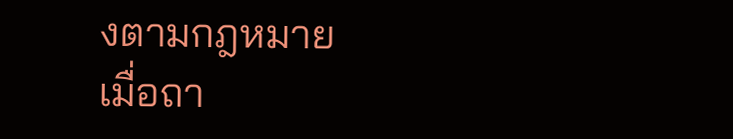งตามกฎหมาย
เมื่อถา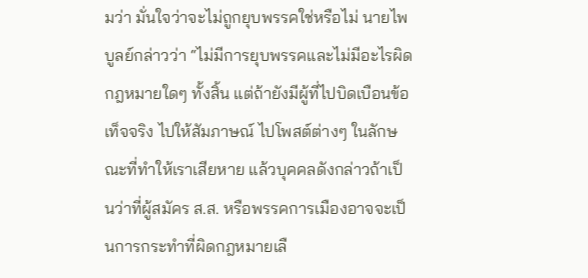มว่า มั่นใจว่าจะไม่ถูกยุบพรรคใช่หรือไม่ นายไพบูลย์กล่าวว่า “ไม่มีการยุบพรรคและไม่มีอะไรผิดกฎหมายใดๆ ทั้งสิ้น แต่ถ้ายังมีผู้ที่ไปบิดเบือนข้อเท็จจริง ไปให้สัมภาษณ์ ไปโพสต์ต่างๆ ในลักษณะที่ทำให้เราเสียหาย แล้วบุคคลดังกล่าวถ้าเป็นว่าที่ผู้สมัคร ส.ส. หรือพรรคการเมืองอาจจะเป็นการกระทำที่ผิดกฎหมายเลื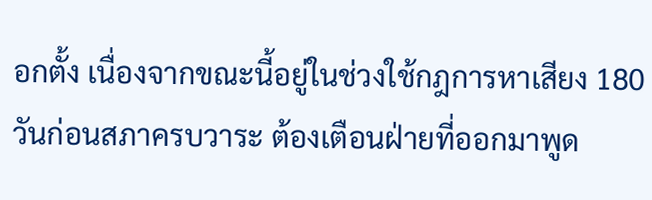อกตั้ง เนื่องจากขณะนี้อยู่ในช่วงใช้กฎการหาเสียง 180 วันก่อนสภาครบวาระ ต้องเตือนฝ่ายที่ออกมาพูด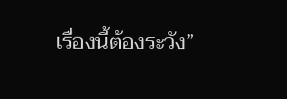เรื่องนี้ต้องระวัง”